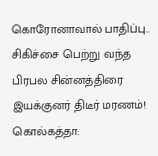கொரோனாவால் பாதிப்பு.. சிகிச்சை பெற்று வந்த பிரபல சின்னத்திரை இயக்குனர் திடீர் மரணம்!
கொல்கத்தா: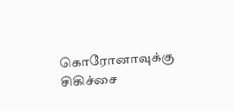கொரோனாவுக்கு சிகிச்சை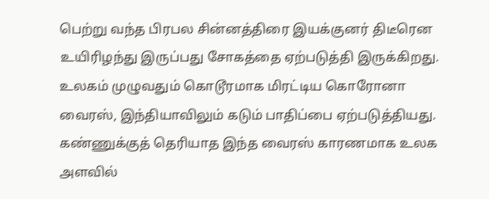பெற்று வந்த பிரபல சின்னத்திரை இயக்குனர் திடீரென உயிரிழந்து இருப்பது சோகத்தை ஏற்படுத்தி இருக்கிறது.
உலகம் முழுவதும் கொடூரமாக மிரட்டிய கொரோனா வைரஸ், இந்தியாவிலும் கடும் பாதிப்பை ஏற்படுத்தியது.
கண்ணுக்குத் தெரியாத இந்த வைரஸ் காரணமாக உலக அளவில்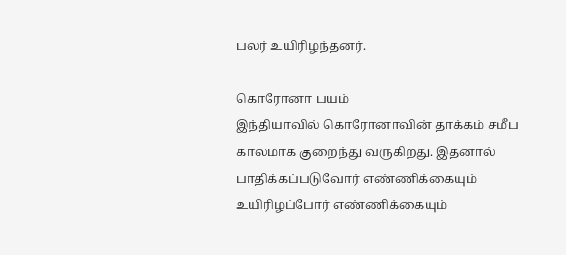பலர் உயிரிழந்தனர்.

கொரோனா பயம்
இந்தியாவில் கொரோனாவின் தாக்கம் சமீப காலமாக குறைந்து வருகிறது. இதனால் பாதிக்கப்படுவோர் எண்ணிக்கையும் உயிரிழப்போர் எண்ணிக்கையும்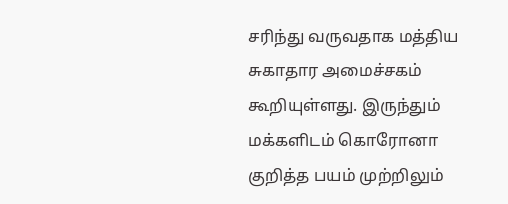சரிந்து வருவதாக மத்திய சுகாதார அமைச்சகம் கூறியுள்ளது. இருந்தும் மக்களிடம் கொரோனா குறித்த பயம் முற்றிலும்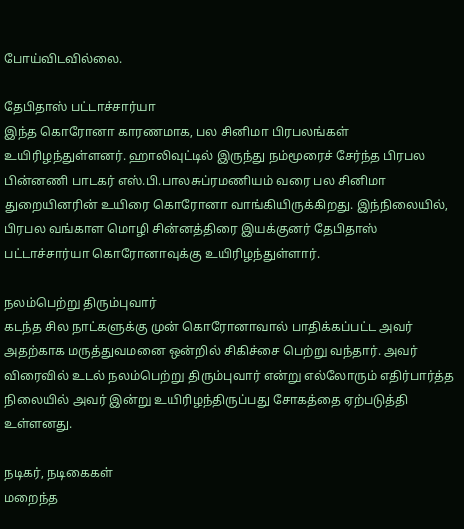போய்விடவில்லை.

தேபிதாஸ் பட்டாச்சார்யா
இந்த கொரோனா காரணமாக, பல சினிமா பிரபலங்கள் உயிரிழந்துள்ளனர். ஹாலிவுட்டில் இருந்து நம்மூரைச் சேர்ந்த பிரபல பின்னணி பாடகர் எஸ்.பி.பாலசுப்ரமணியம் வரை பல சினிமா துறையினரின் உயிரை கொரோனா வாங்கியிருக்கிறது. இந்நிலையில், பிரபல வங்காள மொழி சின்னத்திரை இயக்குனர் தேபிதாஸ் பட்டாச்சார்யா கொரோனாவுக்கு உயிரிழந்துள்ளார்.

நலம்பெற்று திரும்புவார்
கடந்த சில நாட்களுக்கு முன் கொரோனாவால் பாதிக்கப்பட்ட அவர் அதற்காக மருத்துவமனை ஒன்றில் சிகிச்சை பெற்று வந்தார். அவர் விரைவில் உடல் நலம்பெற்று திரும்புவார் என்று எல்லோரும் எதிர்பார்த்த நிலையில் அவர் இன்று உயிரிழந்திருப்பது சோகத்தை ஏற்படுத்தி உள்ளனது.

நடிகர், நடிகைகள்
மறைந்த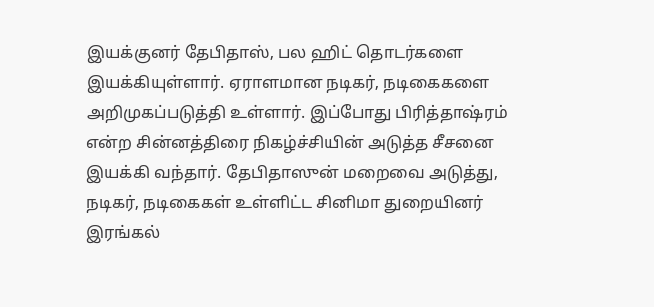இயக்குனர் தேபிதாஸ், பல ஹிட் தொடர்களை இயக்கியுள்ளார். ஏராளமான நடிகர், நடிகைகளை அறிமுகப்படுத்தி உள்ளார். இப்போது பிரித்தாஷ்ரம் என்ற சின்னத்திரை நிகழ்ச்சியின் அடுத்த சீசனை இயக்கி வந்தார். தேபிதாஸுன் மறைவை அடுத்து, நடிகர், நடிகைகள் உள்ளிட்ட சினிமா துறையினர் இரங்கல்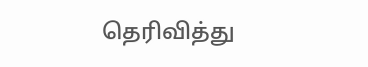தெரிவித்து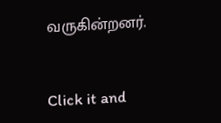வருகின்றனர்.


Click it and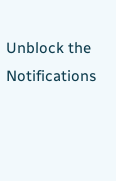Unblock the Notifications